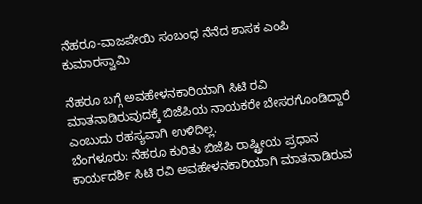ನೆಹರೂ-ವಾಜಪೇಯಿ ಸಂಬಂಧ ನೆನೆದ ಶಾಸಕ ಎಂಪಿ ಕುಮಾರಸ್ವಾಮಿ

ನೆಹರೂ ಬಗ್ಗೆ ಅವಹೇಳನಕಾರಿಯಾಗಿ ಸಿಟಿ ರವಿ ಮಾತನಾಡಿರುವುದಕ್ಕೆ ಬಿಜೆಪಿಯ ನಾಯಕರೇ ಬೇಸರಗೊಂಡಿದ್ದಾರೆ ಎಂಬುದು ರಹಸ್ಯವಾಗಿ ಉಳಿದಿಲ್ಲ.
ಬೆಂಗಳೂರು: ನೆಹರೂ ಕುರಿತು ಬಿಜೆಪಿ ರಾಷ್ಟ್ರೀಯ ಪ್ರಧಾನ ಕಾರ್ಯದರ್ಶಿ ಸಿಟಿ ರವಿ ಅವಹೇಳನಕಾರಿಯಾಗಿ ಮಾತನಾಡಿರುವ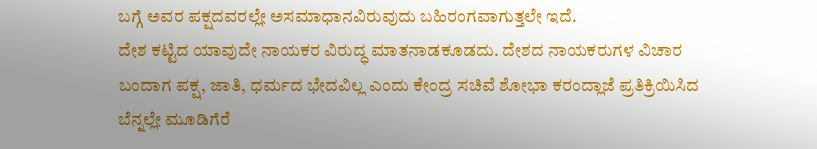ಬಗ್ಗೆ ಅವರ ಪಕ್ಷದವರಲ್ಲೇ ಅಸಮಾಧಾನವಿರುವುದು ಬಹಿರಂಗವಾಗುತ್ತಲೇ ಇದೆ.
ದೇಶ ಕಟ್ಟಿದ ಯಾವುದೇ ನಾಯಕರ ವಿರುದ್ಧ ಮಾತನಾಡಕೂಡದು. ದೇಶದ ನಾಯಕರುಗಳ ವಿಚಾರ ಬಂದಾಗ ಪಕ್ಷ, ಜಾತಿ, ಧರ್ಮದ ಭೇದವಿಲ್ಲ ಎಂದು ಕೇಂದ್ರ ಸಚಿವೆ ಶೋಭಾ ಕರಂದ್ಲಾಜೆ ಪ್ರತಿಕ್ರಿಯಿಸಿದ ಬೆನ್ನಲ್ಲೇ ಮೂಡಿಗೆರೆ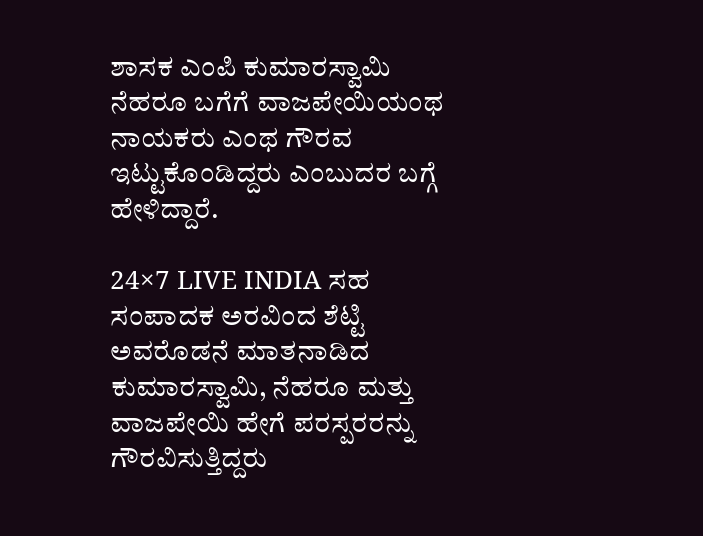ಶಾಸಕ ಎಂಪಿ ಕುಮಾರಸ್ವಾಮಿ ನೆಹರೂ ಬಗೆಗೆ ವಾಜಪೇಯಿಯಂಥ ನಾಯಕರು ಎಂಥ ಗೌರವ ಇಟ್ಟುಕೊಂಡಿದ್ದರು ಎಂಬುದರ ಬಗ್ಗೆ ಹೇಳಿದ್ದಾರೆ.

24×7 LIVE INDIA ಸಹ ಸಂಪಾದಕ ಅರವಿಂದ ಶೆಟ್ಟಿ ಅವರೊಡನೆ ಮಾತನಾಡಿದ ಕುಮಾರಸ್ವಾಮಿ, ನೆಹರೂ ಮತ್ತು ವಾಜಪೇಯಿ ಹೇಗೆ ಪರಸ್ಪರರನ್ನು ಗೌರವಿಸುತ್ತಿದ್ದರು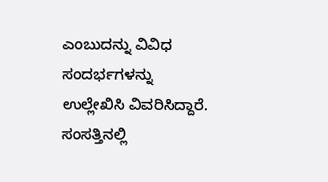ಎಂಬುದನ್ನು ವಿವಿಧ ಸಂದರ್ಭಗಳನ್ನು ಉಲ್ಲೇಖಿಸಿ ವಿವರಿಸಿದ್ದಾರೆ.
ಸಂಸತ್ತಿನಲ್ಲಿ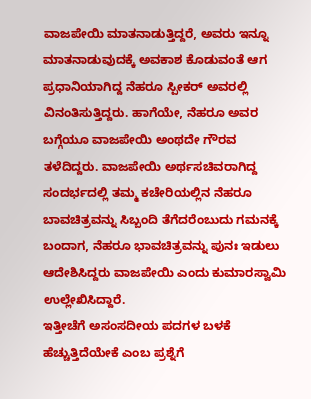ವಾಜಪೇಯಿ ಮಾತನಾಡುತ್ತಿದ್ದರೆ, ಅವರು ಇನ್ನೂ ಮಾತನಾಡುವುದಕ್ಕೆ ಅವಕಾಶ ಕೊಡುವಂತೆ ಆಗ ಪ್ರಧಾನಿಯಾಗಿದ್ದ ನೆಹರೂ ಸ್ಪೀಕರ್ ಅವರಲ್ಲಿ ವಿನಂತಿಸುತ್ತಿದ್ದರು. ಹಾಗೆಯೇ, ನೆಹರೂ ಅವರ ಬಗ್ಗೆಯೂ ವಾಜಪೇಯಿ ಅಂಥದೇ ಗೌರವ ತಳೆದಿದ್ದರು. ವಾಜಪೇಯಿ ಅರ್ಥಸಚಿವರಾಗಿದ್ದ ಸಂದರ್ಭದಲ್ಲಿ ತಮ್ಮ ಕಚೇರಿಯಲ್ಲಿನ ನೆಹರೂ ಬಾವಚಿತ್ರವನ್ನು ಸಿಬ್ಬಂದಿ ತೆಗೆದರೆಂಬುದು ಗಮನಕ್ಕೆ ಬಂದಾಗ, ನೆಹರೂ ಭಾವಚಿತ್ರವನ್ನು ಪುನಃ ಇಡುಲು ಆದೇಶಿಸಿದ್ದರು ವಾಜಪೇಯಿ ಎಂದು ಕುಮಾರಸ್ವಾಮಿ ಉಲ್ಲೇಖಿಸಿದ್ದಾರೆ.
ಇತ್ತೀಚೆಗೆ ಅಸಂಸದೀಯ ಪದಗಳ ಬಳಕೆ ಹೆಚ್ಚುತ್ತಿದೆಯೇಕೆ ಎಂಬ ಪ್ರಶ್ನೆಗೆ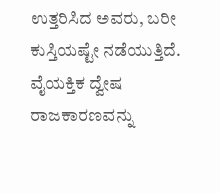ಉತ್ತರಿಸಿದ ಅವರು, ಬರೀ ಕುಸ್ತಿಯಷ್ಟೇ ನಡೆಯುತ್ತಿದೆ. ವೈಯಕ್ತಿಕ ದ್ವೇಷ ರಾಜಕಾರಣವನ್ನು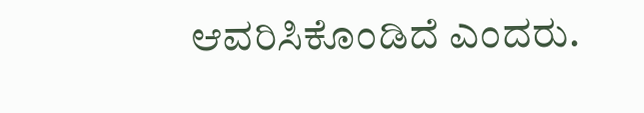ಆವರಿಸಿಕೊಂಡಿದೆ ಎಂದರು.